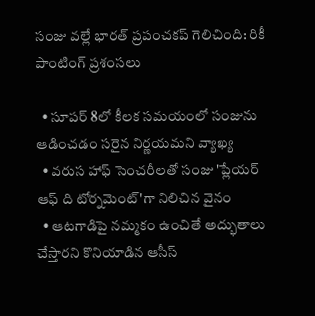సంజు వల్లే భారత్ ప్రపంచకప్ గెలిచింది: రికీ పాంటింగ్ ప్రశంసలు

  • సూపర్ 8లో కీలక సమయంలో సంజును ఆడించడం సరైన నిర్ణయమని వ్యాఖ్య
  • వరుస హాఫ్ సెంచరీలతో సంజు 'ప్లేయర్ ఆఫ్ ది టోర్నమెంట్'గా నిలిచిన వైనం
  • ఆటగాడిపై నమ్మకం ఉంచితే అద్భుతాలు చేస్తారని కొనియాడిన ఆసీస్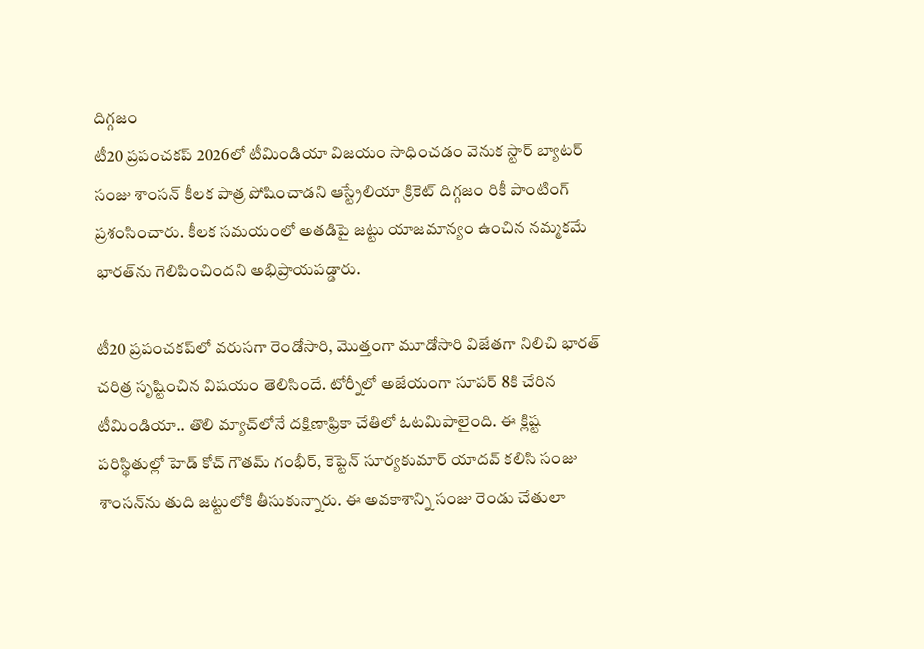దిగ్గజం
టీ20 ప్రపంచకప్ 2026లో టీమిండియా విజయం సాధించడం వెనుక స్టార్ బ్యాటర్ సంజు శాంసన్ కీలక పాత్ర పోషించాడని ఆస్ట్రేలియా క్రికెట్ దిగ్గజం రికీ పాంటింగ్ ప్రశంసించారు. కీలక సమయంలో అతడిపై జట్టు యాజమాన్యం ఉంచిన నమ్మకమే భారత్‌ను గెలిపించిందని అభిప్రాయపడ్డారు.

టీ20 ప్రపంచకప్‌లో వరుసగా రెండోసారి, మొత్తంగా మూడోసారి విజేతగా నిలిచి భారత్ చరిత్ర సృష్టించిన విషయం తెలిసిందే. టోర్నీలో అజేయంగా సూపర్ 8కి చేరిన టీమిండియా.. తొలి మ్యాచ్‌లోనే దక్షిణాఫ్రికా చేతిలో ఓటమిపాలైంది. ఈ క్లిష్ట పరిస్థితుల్లో హెడ్ కోచ్ గౌతమ్ గంభీర్, కెప్టెన్ సూర్యకుమార్ యాదవ్ కలిసి సంజు శాంసన్‌ను తుది జట్టులోకి తీసుకున్నారు. ఈ అవకాశాన్ని సంజు రెండు చేతులా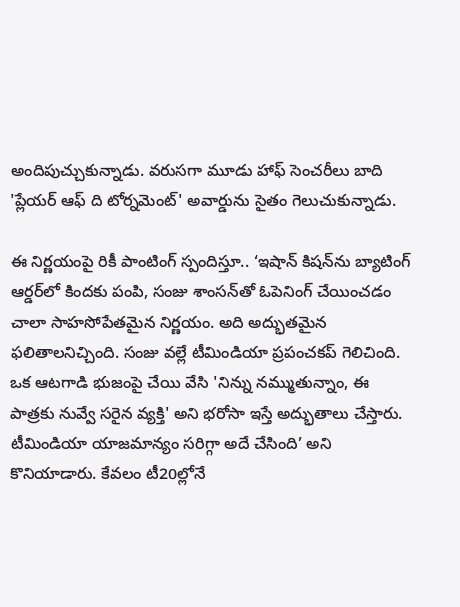అందిపుచ్చుకున్నాడు. వరుసగా మూడు హాఫ్ సెంచరీలు బాది 'ప్లేయర్ ఆఫ్ ది టోర్నమెంట్' అవార్డును సైతం గెలుచుకున్నాడు.

ఈ నిర్ణయంపై రికీ పాంటింగ్ స్పందిస్తూ.. ‘ఇషాన్ కిషన్‌ను బ్యాటింగ్ ఆర్డర్‌లో కిందకు పంపి, సంజు శాంసన్‌తో ఓపెనింగ్ చేయించడం చాలా సాహసోపేతమైన నిర్ణయం. అది అద్భుతమైన ఫలితాలనిచ్చింది. సంజు వల్లే టీమిండియా ప్రపంచకప్ గెలిచింది. ఒక ఆటగాడి భుజంపై చేయి వేసి 'నిన్ను నమ్ముతున్నాం, ఈ పాత్రకు నువ్వే సరైన వ్యక్తి' అని భరోసా ఇస్తే అద్భుతాలు చేస్తారు. టీమిండియా యాజమాన్యం సరిగ్గా అదే చేసింది’ అని కొనియాడారు. కేవలం టీ20ల్లోనే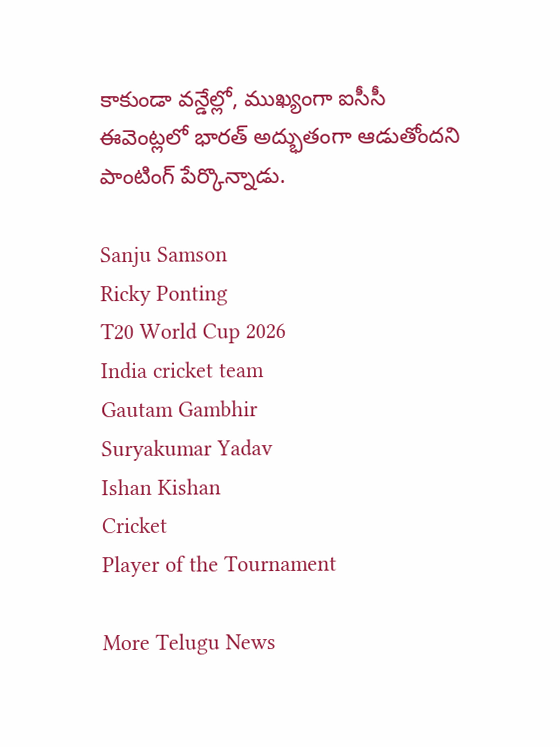కాకుండా వన్డేల్లో, ముఖ్యంగా ఐసీసీ ఈవెంట్లలో భారత్ అద్భుతంగా ఆడుతోందని పాంటింగ్ పేర్కొన్నాడు.

Sanju Samson
Ricky Ponting
T20 World Cup 2026
India cricket team
Gautam Gambhir
Suryakumar Yadav
Ishan Kishan
Cricket
Player of the Tournament

More Telugu News